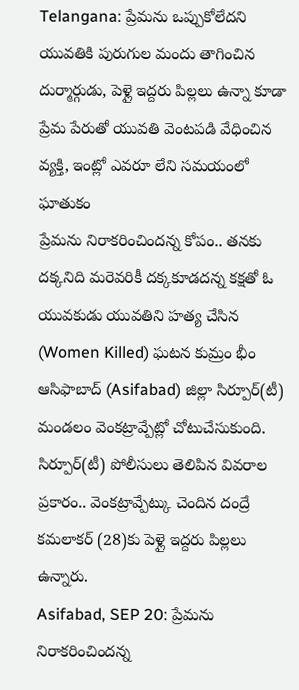Telangana: ప్రేమను ఒప్పుకోలేదని యువతికి పురుగుల మందు తాగించిన దుర్మార్గుడు, పెళ్లై ఇద్దరు పిల్లలు ఉన్నా కూడా ప్రేమ పేరుతో యువతి వెంటపడి వేధించిన వ్యక్తి, ఇంట్లో ఎవరూ లేని సమయంలో ఘాతుకం
ప్రేమను నిరాకరించిందన్న కోపం.. తనకు దక్కనిది మరెవరికీ దక్కకూడదన్న కక్షతో ఓ యువకుడు యువతిని హత్య చేసిన (Women Killed) ఘటన కుమ్రం భీం ఆసిఫాబాద్ (Asifabad) జిల్లా సిర్పూర్(టీ) మండలం వెంకట్రావ్పేట్లో చోటుచేసుకుంది. సిర్పూర్(టీ) పోలీసులు తెలిపిన వివరాల ప్రకారం.. వెంకట్రావ్పేట్కు చెందిన దంద్రే కమలాకర్ (28)కు పెళ్లై ఇద్దరు పిల్లలు ఉన్నారు.
Asifabad, SEP 20: ప్రేమను నిరాకరించిందన్న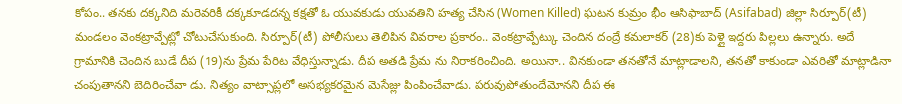కోపం.. తనకు దక్కనిది మరెవరికీ దక్కకూడదన్న కక్షతో ఓ యువకుడు యువతిని హత్య చేసిన (Women Killed) ఘటన కుమ్రం భీం ఆసిఫాబాద్ (Asifabad) జిల్లా సిర్పూర్(టీ) మండలం వెంకట్రావ్పేట్లో చోటుచేసుకుంది. సిర్పూర్(టీ) పోలీసులు తెలిపిన వివరాల ప్రకారం.. వెంకట్రావ్పేట్కు చెందిన దంద్రే కమలాకర్ (28)కు పెళ్లై ఇద్దరు పిల్లలు ఉన్నారు. అదే గ్రామానికి చెందిన బుడే దీప (19)ను ప్రేమ పేరిట వేధిస్తున్నాడు. దీప అతడి ప్రేమ ను నిరాకరించింది. అయినా.. వినకుండా తనతోనే మాట్లాడాలని, తనతో కాకుండా ఎవరితో మాట్లాడినా చంపుతానని బెదిరించేవా డు. నిత్యం వాట్సాప్లలో అసభ్యకరమైన మెసేజ్లు పింపించేవాడు. పరువుపోతుందేమోనని దీప ఈ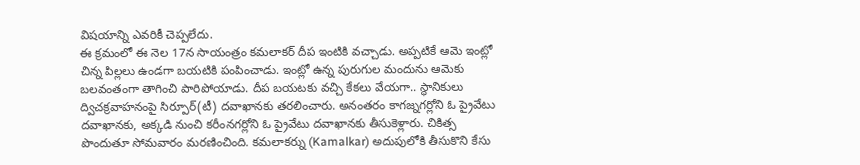విషయాన్ని ఎవరికీ చెప్పలేదు.
ఈ క్రమంలో ఈ నెల 17న సాయంత్రం కమలాకర్ దీప ఇంటికి వచ్చాడు. అప్పటికే ఆమె ఇంట్లో చిన్న పిల్లలు ఉండగా బయటికి పంపించాడు. ఇంట్లో ఉన్న పురుగుల మందును ఆమెకు బలవంతంగా తాగించి పారిపోయాడు. దీప బయటకు వచ్చి కేకలు వేయగా.. స్థానికులు ద్విచక్రవాహనంపై సిర్పూర్(టీ) దవాఖానకు తరలించారు. అనంతరం కాగజ్నగర్లోని ఓ ప్రైవేటు దవాఖానకు, అక్కడి నుంచి కరీంనగర్లోని ఓ ప్రైవేటు దవాఖానకు తీసుకెళ్లారు. చికిత్స పొందుతూ సోమవారం మరణించింది. కమలాకర్ను (Kamalkar) అదుపులోకి తీసుకొని కేసు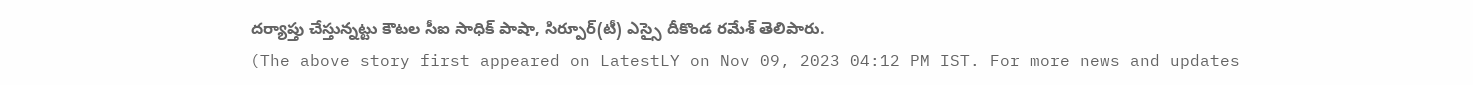దర్యాప్తు చేస్తున్నట్టు కౌటల సీఐ సాధిక్ పాషా, సిర్పూర్(టీ) ఎస్సై దీకొండ రమేశ్ తెలిపారు.
(The above story first appeared on LatestLY on Nov 09, 2023 04:12 PM IST. For more news and updates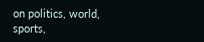on politics, world, sports,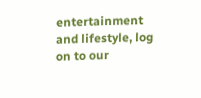entertainment and lifestyle, log on to our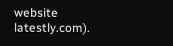website latestly.com).